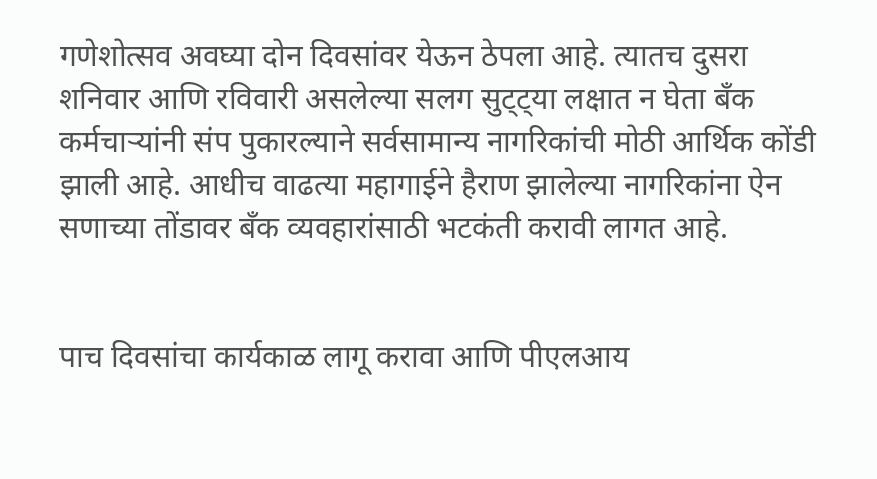गणेशोत्सव अवघ्या दोन दिवसांवर येऊन ठेपला आहे. त्यातच दुसरा शनिवार आणि रविवारी असलेल्या सलग सुट्ट्या लक्षात न घेता बँक कर्मचाऱ्यांनी संप पुकारल्याने सर्वसामान्य नागरिकांची मोठी आर्थिक कोंडी झाली आहे. आधीच वाढत्या महागाईने हैराण झालेल्या नागरिकांना ऐन सणाच्या तोंडावर बँक व्यवहारांसाठी भटकंती करावी लागत आहे.


पाच दिवसांचा कार्यकाळ लागू करावा आणि पीएलआय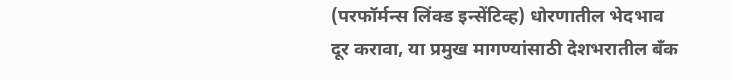(परफॉर्मन्स लिंक्ड इन्सेंटिव्ह) धोरणातील भेदभाव दूर करावा, या प्रमुख मागण्यांसाठी देशभरातील बँक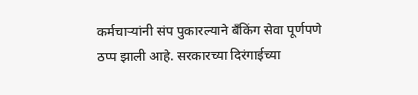कर्मचाऱ्यांनी संप पुकारल्याने बँकिंग सेवा पूर्णपणे ठप्प झाली आहे. सरकारच्या दिरंगाईच्या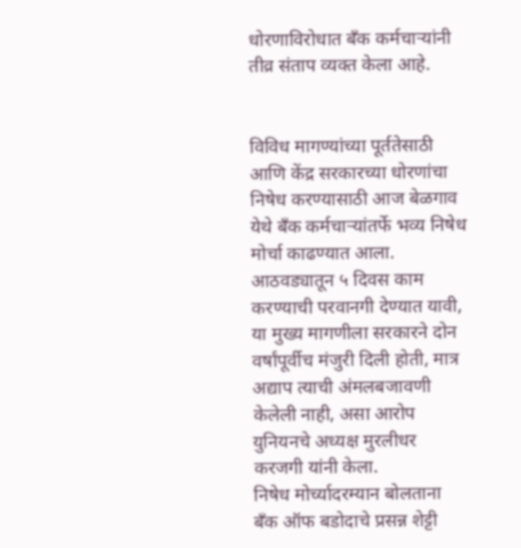धोरणाविरोधात बँक कर्मचाऱ्यांनी तीव्र संताप व्यक्त केला आहे.


विविध मागण्यांच्या पूर्ततेसाठी आणि केंद्र सरकारच्या धोरणांचा निषेध करण्यासाठी आज बेळगाव येथे बँक कर्मचाऱ्यांतर्फे भव्य निषेध मोर्चा काढण्यात आला. आठवड्यातून ५ दिवस काम करण्याची परवानगी देण्यात यावी, या मुख्य मागणीला सरकारने दोन वर्षांपूर्वीच मंजुरी दिली होती, मात्र अद्याप त्याची अंमलबजावणी केलेली नाही, असा आरोप युनियनचे अध्यक्ष मुरलीधर करजगी यांनी केला.
निषेध मोर्च्यादरम्यान बोलताना बँक ऑफ बडोदाचे प्रसन्न शेट्टी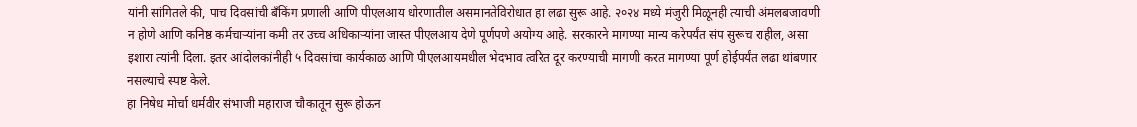यांनी सांगितले की, पाच दिवसांची बँकिंग प्रणाली आणि पीएलआय धोरणातील असमानतेविरोधात हा लढा सुरू आहे. २०२४ मध्ये मंजुरी मिळूनही त्याची अंमलबजावणी न होणे आणि कनिष्ठ कर्मचाऱ्यांना कमी तर उच्च अधिकाऱ्यांना जास्त पीएलआय देणे पूर्णपणे अयोग्य आहे. सरकारने मागण्या मान्य करेपर्यंत संप सुरूच राहील, असा इशारा त्यांनी दिला. इतर आंदोलकांनीही ५ दिवसांचा कार्यकाळ आणि पीएलआयमधील भेदभाव त्वरित दूर करण्याची मागणी करत मागण्या पूर्ण होईपर्यंत लढा थांबणार नसल्याचे स्पष्ट केले.
हा निषेध मोर्चा धर्मवीर संभाजी महाराज चौकातून सुरू होऊन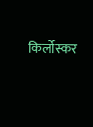किर्लोस्कर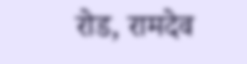रोड, रामदेव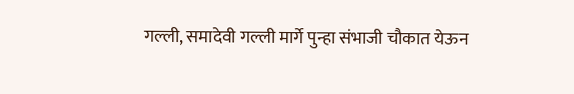गल्ली, समादेवी गल्ली मार्गे पुन्हा संभाजी चौकात येऊन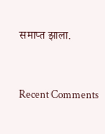समाप्त झाला.


Recent Comments